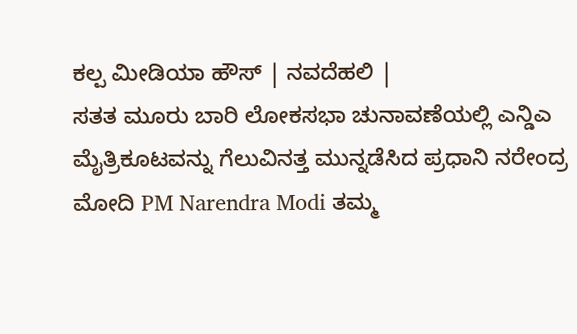ಕಲ್ಪ ಮೀಡಿಯಾ ಹೌಸ್ | ನವದೆಹಲಿ |
ಸತತ ಮೂರು ಬಾರಿ ಲೋಕಸಭಾ ಚುನಾವಣೆಯಲ್ಲಿ ಎನ್ಡಿಎ ಮೈತ್ರಿಕೂಟವನ್ನು ಗೆಲುವಿನತ್ತ ಮುನ್ನಡೆಸಿದ ಪ್ರಧಾನಿ ನರೇಂದ್ರ ಮೋದಿ PM Narendra Modi ತಮ್ಮ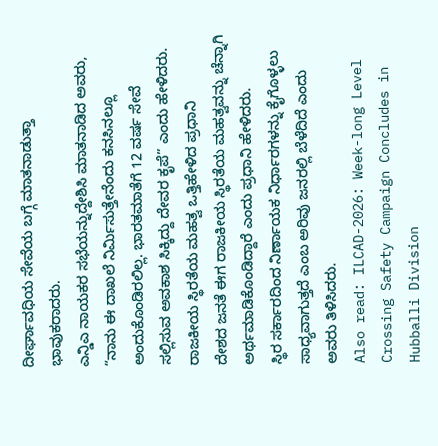ದೀರ್ಘಾವಧಿಯ ಸೇವೆಯ ಬಗ್ಗೆ ಮಾತನಾಡುತ್ತಾ ಭಾವುಕರಾದರು.
ಎನ್ಡಿಎ ನಾಯಕರ ಸಭೆಯನ್ನುದ್ದೇಶಿಸಿ ಮಾತನಾಡಿದ ಅವರು, “ನಾನು ಈ ದಾಖಲೆ ನಿರ್ಮಿಸುತ್ತೇನೆಂದು ಕನಸಿನಲ್ಲೂ ಅಂದುಕೊಂಡಿರಲಿಲ್ಲ. ಭಾರತಮಾತೆಗೆ 12 ವರ್ಷ ಸೇವೆ ಸಲ್ಲಿಸುವ ಅವಕಾಶ ಸಿಕ್ಕಿದ್ದು ದೇವರ ಕೃಪೆ” ಎಂದು ಹೇಳಿದರು.
ರಾಜಕೀಯ ಸ್ಥಿರತೆಯ ಮಹತ್ವ ಒತ್ತಿಹೇಳಿದ ಪ್ರಧಾನಿ
ದೇಶದ ಜನತೆ ಈಗ ರಾಜಕೀಯ ಸ್ಥಿರತೆಯ ಮಹತ್ವವನ್ನು ಚೆನ್ನಾಗಿ ಅರ್ಥಮಾಡಿಕೊಂಡಿದ್ದಾರೆ ಎಂದು ಪ್ರಧಾನಿ ಹೇಳಿದರು.
ಸ್ಥಿರ ಸರ್ಕಾರದಿಂದ ನಿರ್ಣಾಯಕ ನಿರ್ಧಾರಗಳನ್ನು ಕೈಗೊಳ್ಳಲು ಸಾಧ್ಯವಾಗುತ್ತದೆ ಎಂಬ ಅರಿವು ಜನರಲ್ಲಿ ಬೆಳೆದಿದೆ ಎಂದು ಅವರು ತಿಳಿಸಿದರು.
Also read: ILCAD-2026: Week-long Level Crossing Safety Campaign Concludes in Hubballi Division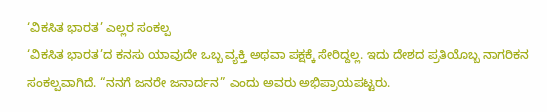‘ವಿಕಸಿತ ಭಾರತ’ ಎಲ್ಲರ ಸಂಕಲ್ಪ
‘ವಿಕಸಿತ ಭಾರತ’ದ ಕನಸು ಯಾವುದೇ ಒಬ್ಬ ವ್ಯಕ್ತಿ ಅಥವಾ ಪಕ್ಷಕ್ಕೆ ಸೇರಿದ್ದಲ್ಲ. ಇದು ದೇಶದ ಪ್ರತಿಯೊಬ್ಬ ನಾಗರಿಕನ ಸಂಕಲ್ಪವಾಗಿದೆ. “ನನಗೆ ಜನರೇ ಜನಾರ್ದನ” ಎಂದು ಅವರು ಅಭಿಪ್ರಾಯಪಟ್ಟರು.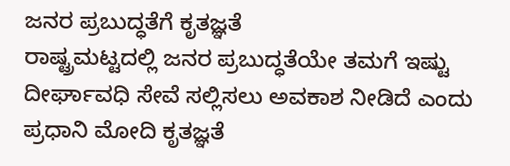ಜನರ ಪ್ರಬುದ್ಧತೆಗೆ ಕೃತಜ್ಞತೆ
ರಾಷ್ಟ್ರಮಟ್ಟದಲ್ಲಿ ಜನರ ಪ್ರಬುದ್ಧತೆಯೇ ತಮಗೆ ಇಷ್ಟು ದೀರ್ಘಾವಧಿ ಸೇವೆ ಸಲ್ಲಿಸಲು ಅವಕಾಶ ನೀಡಿದೆ ಎಂದು ಪ್ರಧಾನಿ ಮೋದಿ ಕೃತಜ್ಞತೆ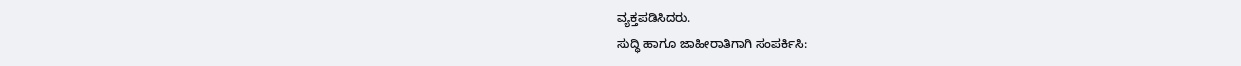ವ್ಯಕ್ತಪಡಿಸಿದರು.
ಸುದ್ಧಿ ಹಾಗೂ ಜಾಹೀರಾತಿಗಾಗಿ ಸಂಪರ್ಕಿಸಿ: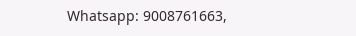Whatsapp: 9008761663,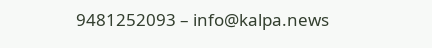9481252093 – info@kalpa.news